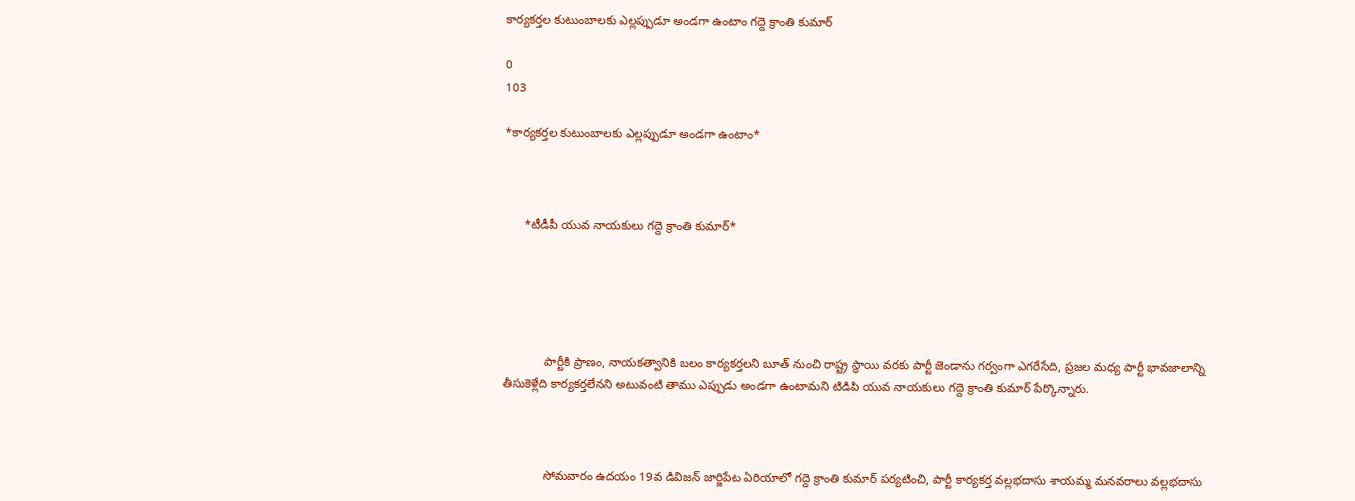కార్యకర్తల కుటుంబాలకు ఎల్లప్పుడూ అండగా ఉంటాం గద్దె క్రాంతి కుమార్

0
103

*కార్యకర్తల కుటుంబాలకు ఎల్లప్పుడూ అండగా ఉంటాం*



      *టీడీపీ యువ నాయకులు గద్దె క్రాంతి కుమార్*





            పార్టీకి ప్రాణం, నాయకత్వానికి బలం కార్యకర్తలని బూత్ నుంచి రాష్ట్ర స్థాయి వరకు పార్టీ జెండాను గర్వంగా ఎగరేసేది, ప్రజల మధ్య పార్టీ భావజాలాన్ని తీసుకెళ్లేది కార్యకర్తలేనని అటువంటి తాము ఎప్పుడు అండగా ఉంటామని టిడిపి యువ నాయకులు గద్దె క్రాంతి కుమార్ పేర్కొన్నారు.



            సోమవారం ఉదయం 19వ డివిజన్ జార్జిపేట ఏరియాలో గద్దె క్రాంతి కుమార్ పర్యటించి, పార్టీ కార్యకర్త వల్లభదాసు శాయమ్మ మనవరాలు వల్లభదాసు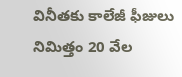వినీతకు కాలేజీ ఫీజులు నిమిత్తం 20 వేల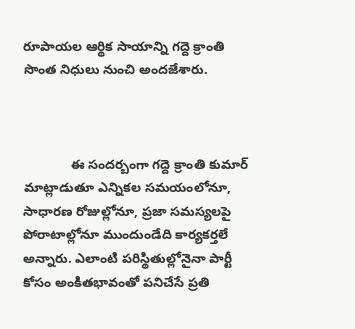రూపాయల ఆర్థిక సాయాన్ని గద్దె క్రాంతి సొంత నిధులు నుంచి అందజేశారు.



             ఈ సందర్బంగా గద్దె క్రాంతి కుమార్ మాట్లాడుతూ ఎన్నికల సమయంలోనూ, సాధారణ రోజుల్లోనూ, ప్రజా సమస్యలపై పోరాటాల్లోనూ ముందుండేది కార్యకర్తలే అన్నారు. ఎలాంటి పరిస్థితుల్లోనైనా పార్టీ కోసం అంకితభావంతో పనిచేసే ప్రతి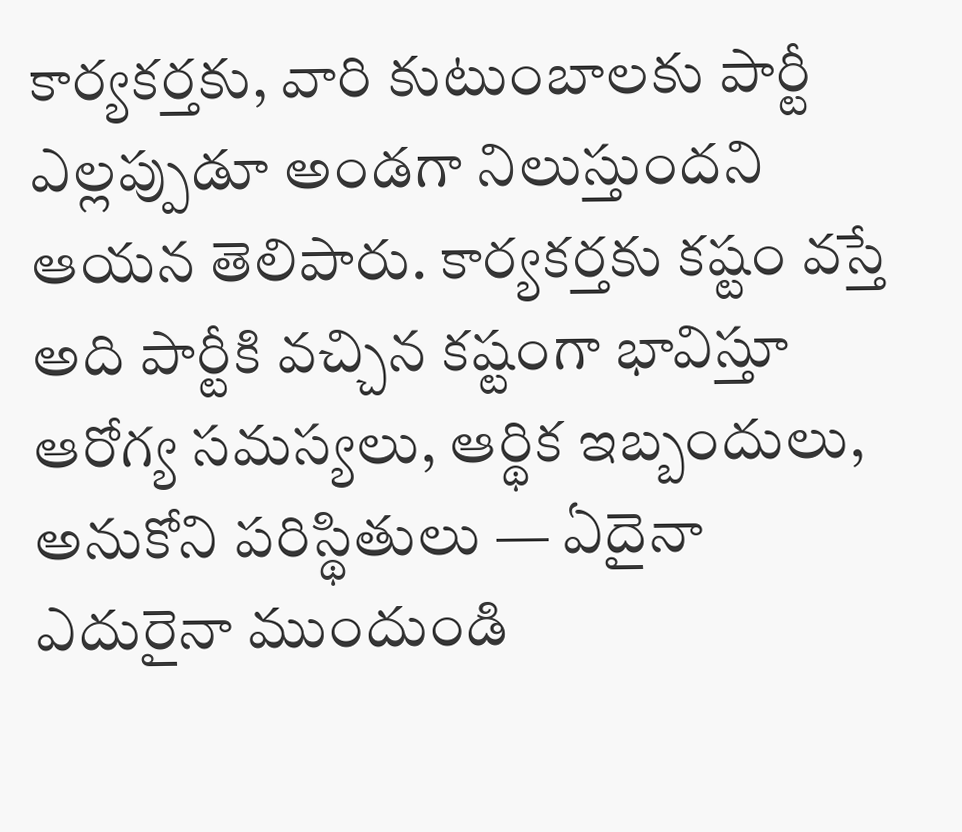కార్యకర్తకు, వారి కుటుంబాలకు పార్టీ ఎల్లప్పుడూ అండగా నిలుస్తుందని ఆయన తెలిపారు. కార్యకర్తకు కష్టం వస్తే అది పార్టీకి వచ్చిన కష్టంగా భావిస్తూ ఆరోగ్య సమస్యలు, ఆర్థిక ఇబ్బందులు, అనుకోని పరిస్థితులు — ఏదైనా ఎదురైనా ముందుండి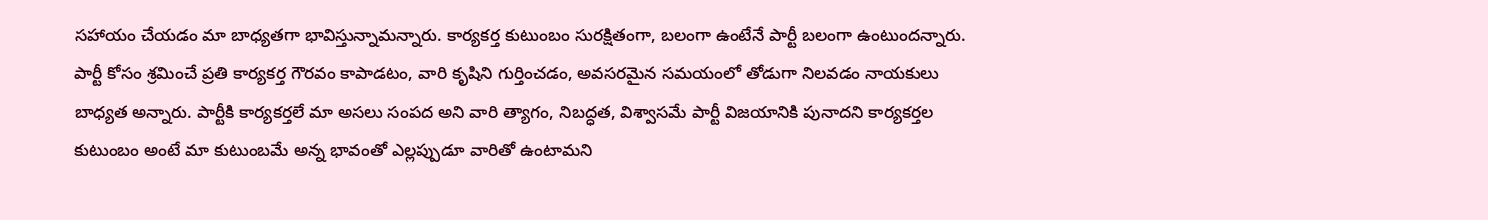సహాయం చేయడం మా బాధ్యతగా భావిస్తున్నామన్నారు. కార్యకర్త కుటుంబం సురక్షితంగా, బలంగా ఉంటేనే పార్టీ బలంగా ఉంటుందన్నారు. పార్టీ కోసం శ్రమించే ప్రతి కార్యకర్త గౌరవం కాపాడటం, వారి కృషిని గుర్తించడం, అవసరమైన సమయంలో తోడుగా నిలవడం నాయకులు బాధ్యత అన్నారు. పార్టీకి కార్యకర్తలే మా అసలు సంపద అని వారి త్యాగం, నిబద్ధత, విశ్వాసమే పార్టీ విజయానికి పునాదని కార్యకర్తల కుటుంబం అంటే మా కుటుంబమే అన్న భావంతో ఎల్లప్పుడూ వారితో ఉంటామని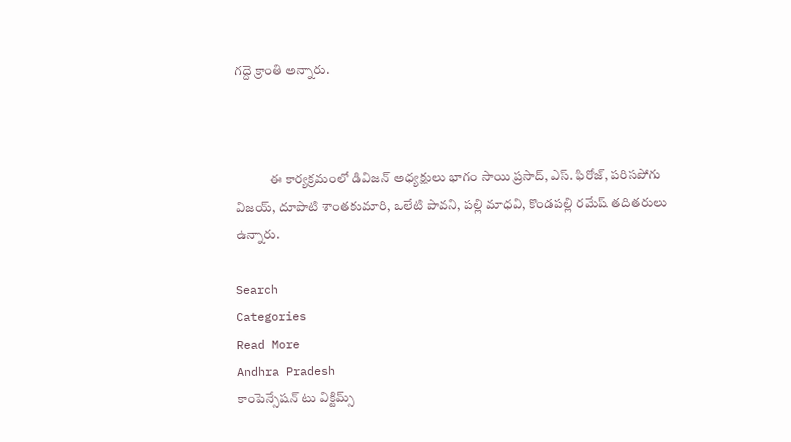గద్దె క్రాంతి అన్నారు.



             ఈ కార్యక్రమంలో డివిజన్ అధ్యక్షులు భాగం సాయి ప్రసాద్, ఎస్. ఫిరోజ్, పరిసపోగు విజయ్, దూపాటి శాంతకుమారి, ఒలేటి పావని, పల్లి మాధవి, కొండపల్లి రమేష్ తదితరులు ఉన్నారు.

Search
Categories
Read More
Andhra Pradesh
కాంపెన్సేషన్ టు విక్టిమ్స్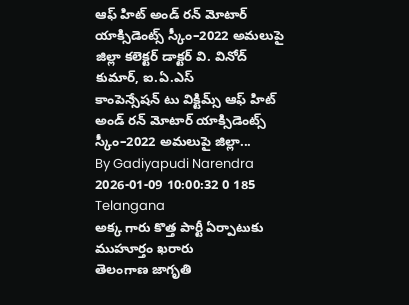ఆఫ్ హిట్ అండ్ రన్ మోటార్ యాక్సిడెంట్స్ స్కీం–2022 అమలుపై జిల్లా కలెక్టర్ డాక్టర్ వి. వినోద్ కుమార్, ఐ.ఏ.ఎస్
కాంపెన్సేషన్ టు విక్టిమ్స్ ఆఫ్ హిట్ అండ్ రన్ మోటార్ యాక్సిడెంట్స్ స్కీం–2022 అమలుపై జిల్లా...
By Gadiyapudi Narendra 2026-01-09 10:00:32 0 185
Telangana
అక్క గారు కొత్త పార్టీ ఏర్పాటుకు ముహూర్తం ఖరారు
తెలంగాణ జాగృతి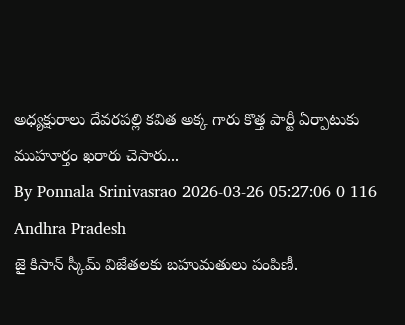అధ్యక్షురాలు దేవరపల్లి కవిత అక్క గారు కొత్త పార్టీ ఏర్పాటుకు ముహూర్తం ఖరారు చెసారు...
By Ponnala Srinivasrao 2026-03-26 05:27:06 0 116
Andhra Pradesh
జై కిసాన్ స్కీమ్ విజేతలకు బహుమతులు పంపిణీ.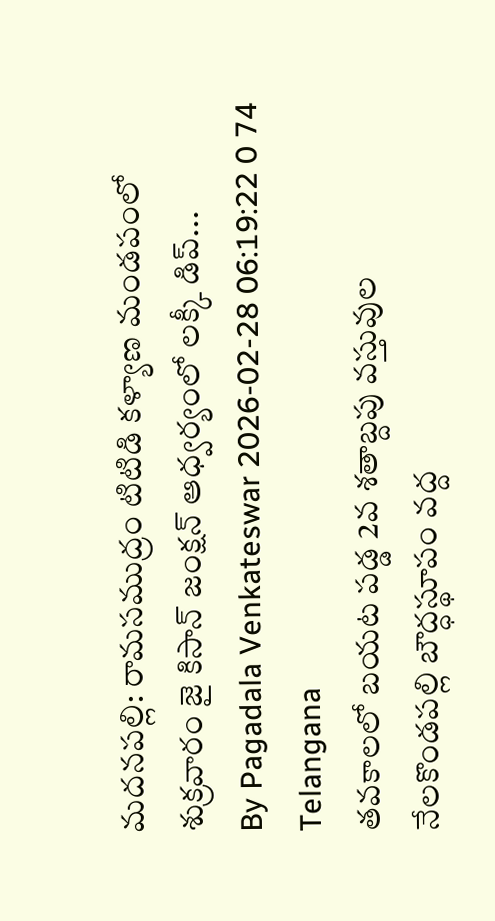మదనపల్లి: రామసముద్రం టిటిడి కళ్యాణ మండపంలో శుక్రవారం జై కిసాన్ జంక్షన్ ఆధ్వర్యంలో లక్కీ డిప్...
By Pagadala Venkateswar 2026-02-28 06:19:22 0 74
Telangana
తవకాలలో బయట పడ్డ 2వ శతాబ్దపు వస్తువుల
నేలకొండపల్లి బౌద్ధస్థూపం వద్ద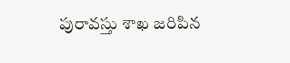పురావస్తు శాఖ జరిపిన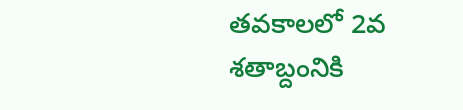తవకాలలో 2వ శతాబ్దంనికి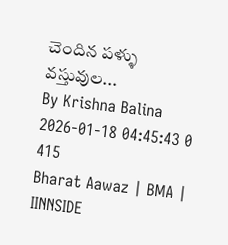చెందిన పళ్ళు వస్తువుల...
By Krishna Balina 2026-01-18 04:45:43 0 415
Bharat Aawaz | BMA | IINNSIDE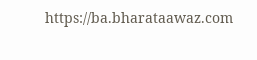https://ba.bharataawaz.com